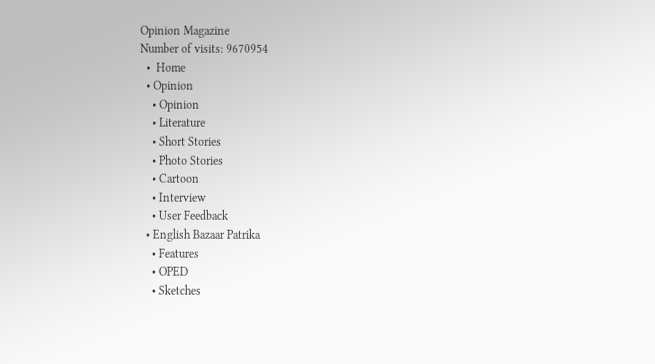Opinion Magazine
Number of visits: 9670954
  •  Home
  • Opinion
    • Opinion
    • Literature
    • Short Stories
    • Photo Stories
    • Cartoon
    • Interview
    • User Feedback
  • English Bazaar Patrika
    • Features
    • OPED
    • Sketches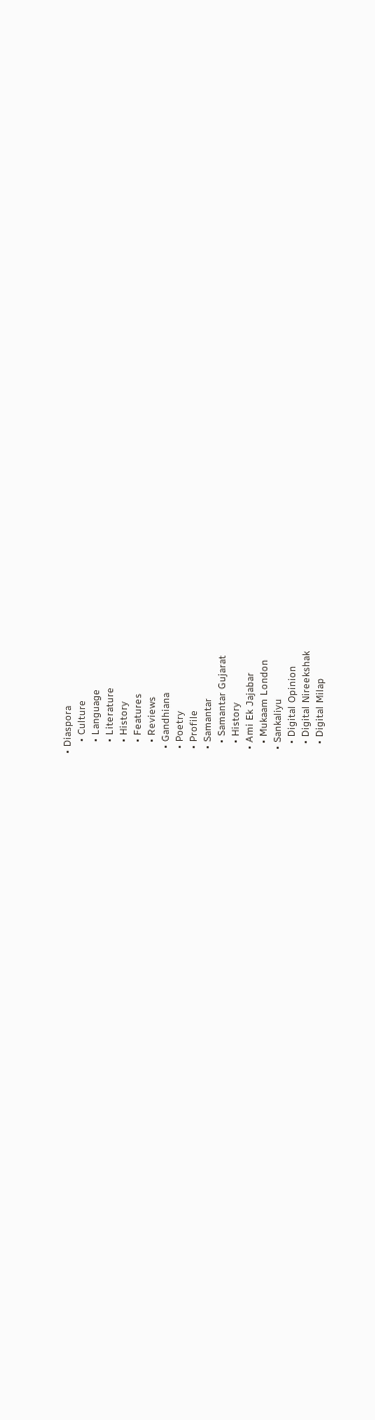• Diaspora
    • Culture
    • Language
    • Literature
    • History
    • Features
    • Reviews
  • Gandhiana
  • Poetry
  • Profile
  • Samantar
    • Samantar Gujarat
    • History
  • Ami Ek Jajabar
    • Mukaam London
  • Sankaliyu
    • Digital Opinion
    • Digital Nireekshak
    • Digital Milap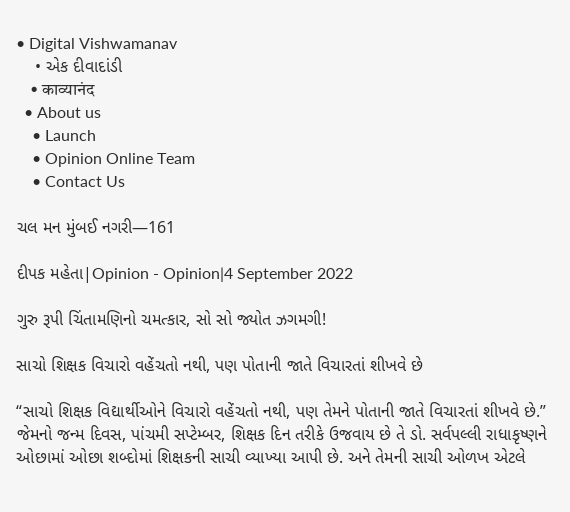• Digital Vishwamanav
    • એક દીવાદાંડી
    • काव्यानंद
  • About us
    • Launch
    • Opinion Online Team
    • Contact Us

ચલ મન મુંબઈ નગરી—161

દીપક મહેતા|Opinion - Opinion|4 September 2022

ગુરુ રૂપી ચિંતામણિનો ચમત્કાર, સો સો જ્યોત ઝગમગી!

સાચો શિક્ષક વિચારો વહેંચતો નથી, પણ પોતાની જાતે વિચારતાં શીખવે છે

“સાચો શિક્ષક વિદ્યાર્થીઓને વિચારો વહેંચતો નથી, પણ તેમને પોતાની જાતે વિચારતાં શીખવે છે.” જેમનો જન્મ દિવસ, પાંચમી સપ્ટેમ્બર, શિક્ષક દિન તરીકે ઉજવાય છે તે ડો. સર્વપલ્લી રાધાકૃષ્ણને ઓછામાં ઓછા શબ્દોમાં શિક્ષકની સાચી વ્યાખ્યા આપી છે. અને તેમની સાચી ઓળખ એટલે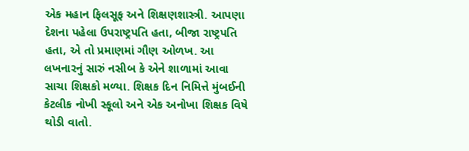એક મહાન ફિલસૂફ અને શિક્ષણશાસ્ત્રી. આપણા દેશના પહેલા ઉપરાષ્ટ્રપતિ હતા, બીજા રાષ્ટ્રપતિ હતા, એ તો પ્રમાણમાં ગૌણ ઓળખ. આ લખનારનું સારું નસીબ કે એને શાળામાં આવા સાચા શિક્ષકો મળ્યા. શિક્ષક દિન નિમિત્તે મુંબઈની કેટલીક નોખી સ્કૂલો અને એક અનોખા શિક્ષક વિષે થોડી વાતો.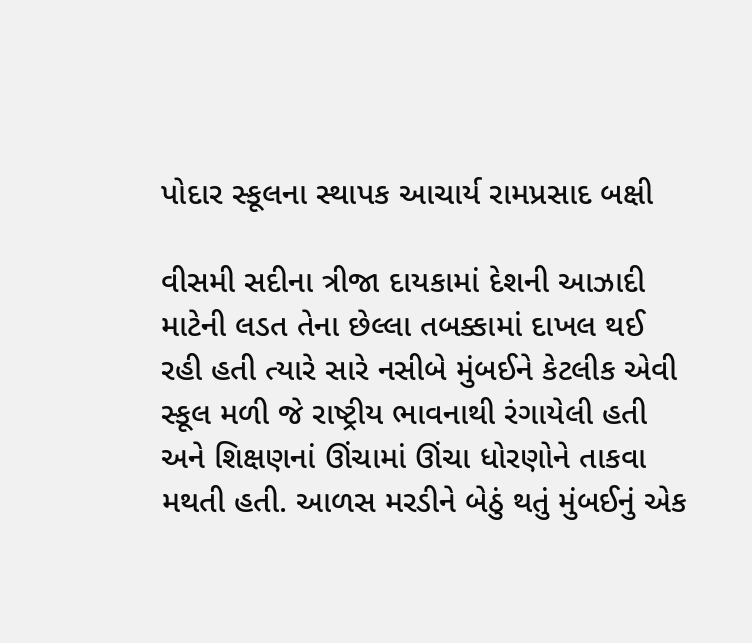પોદાર સ્કૂલના સ્થાપક આચાર્ય રામપ્રસાદ બક્ષી

વીસમી સદીના ત્રીજા દાયકામાં દેશની આઝાદી માટેની લડત તેના છેલ્લા તબક્કામાં દાખલ થઈ રહી હતી ત્યારે સારે નસીબે મુંબઈને કેટલીક એવી સ્કૂલ મળી જે રાષ્ટ્રીય ભાવનાથી રંગાયેલી હતી અને શિક્ષણનાં ઊંચામાં ઊંચા ધોરણોને તાકવા મથતી હતી. આળસ મરડીને બેઠું થતું મુંબઈનું એક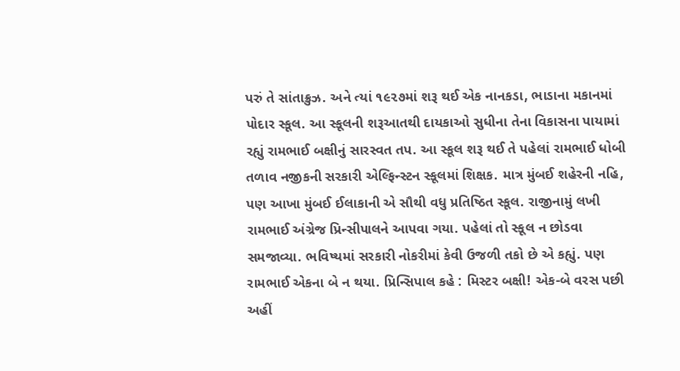પરું તે સાંતાક્રુઝ. અને ત્યાં ૧૯૨૭માં શરૂ થઈ એક નાનકડા, ભાડાના મકાનમાં પોદાર સ્કૂલ. આ સ્કૂલની શરૂઆતથી દાયકાઓ સુધીના તેના વિકાસના પાયામાં રહ્યું રામભાઈ બક્ષીનું સારસ્વત તપ. આ સ્કૂલ શરૂ થઈ તે પહેલાં રામભાઈ ધોબી તળાવ નજીકની સરકારી એલ્ફિન્સ્ટન સ્કૂલમાં શિક્ષક. માત્ર મુંબઈ શહેરની નહિ, પણ આખા મુંબઈ ઈલાકાની એ સૌથી વધુ પ્રતિષ્ઠિત સ્કૂલ. રાજીનામું લખી રામભાઈ અંગ્રેજ પ્રિન્સીપાલને આપવા ગયા. પહેલાં તો સ્કૂલ ન છોડવા સમજાવ્યા. ભવિષ્યમાં સરકારી નોકરીમાં કેવી ઉજળી તકો છે એ કહ્યું. પણ રામભાઈ એકના બે ન થયા. પ્રિન્સિપાલ કહે : મિસ્ટર બક્ષી! એક-બે વરસ પછી અહીં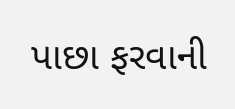પાછા ફરવાની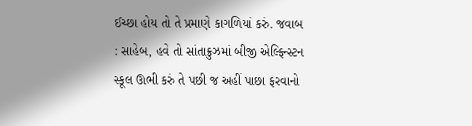ઈચ્છા હોય તો તે પ્રમાણે કાગળિયાં કરું. જવાબ : સાહેબ, હવે તો સાંતાક્રુઝમાં બીજી એલ્ફિન્સ્ટન સ્કૂલ ઊભી કરું તે પછી જ અહીં પાછા ફરવાનો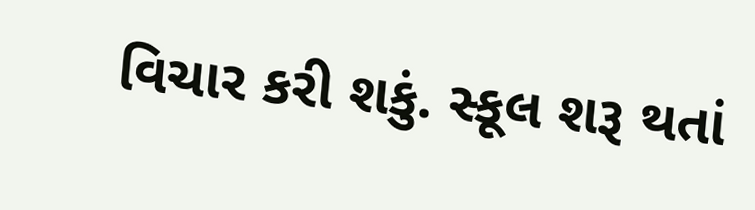વિચાર કરી શકું. સ્કૂલ શરૂ થતાં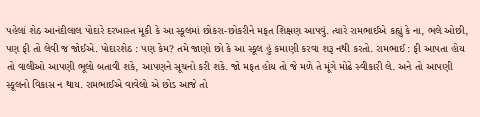પહેલાં શેઠ આનંદીલાલ પોદારે દરખાસ્ત મૂકી કે આ સ્કૂલમાં છોકરા-છોકરીને મફત શિક્ષણ આપવું. ત્યારે રામભાઈએ કહ્યું કે ના, ભલે ઓછી, પણ ફી તો લેવી જ જોઈએ. પોદારશેઠ : પણ કેમ? તમે જાણો છો કે આ સ્કૂલ હું કમાણી કરવા શરૂ નથી કરતો. રામભાઈ : ફી આપતા હોય તો વાલીઓ આપણી ભૂલો બતાવી શકે, આપણને સૂચનો કરી શકે. જો મફત હોય તો જે મળે તે મૂંગે મોઢે સ્વીકારી લે. અને તો આપણી સ્કૂલનો વિકાસ ન થાય. રામભાઈએ વાવેલો એ છોડ આજે તો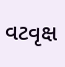વટવૃક્ષ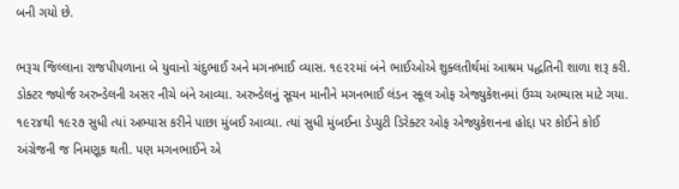બની ગયો છે.

ભરૂચ જિલ્લાના રાજપીપળાના બે યુવાનો ચંદુભાઈ અને મગનભાઈ વ્યાસ. ૧૯૨૨માં બંને ભાઈઓએ શુક્લતીર્થમાં આશ્રમ પદ્ધતિની શાળા શરૂ કરી. ડોક્ટર જ્યોર્જ અરુન્ડેલની અસર નીચે બંને આવ્યા. અરુન્ડેલનું સૂચન માનીને મગનભાઈ લંડન સ્કૂલ ઓફ એજ્યુકેશનમાં ઉચ્ચ અભ્યાસ માટે ગયા. ૧૯૨૪થી ૧૯૨૭ સુધી ત્યાં અભ્યાસ કરીને પાછા મુંબઈ આવ્યા. ત્યાં સુધી મુંબઈના ડેપ્યુટી ડિરેક્ટર ઓફ એજ્યુકેશનના હોદ્દા પર કોઈને કોઈ અંગ્રેજની જ નિમણૂક થતી. પણ મગનભાઈને એ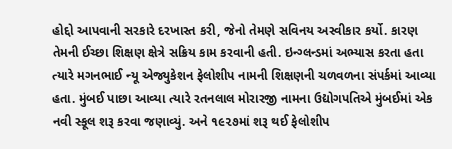હોદ્દો આપવાની સરકારે દરખાસ્ત કરી, જેનો તેમણે સવિનય અસ્વીકાર કર્યો. કારણ તેમની ઈચ્છા શિક્ષણ ક્ષેત્રે સક્રિય કામ કરવાની હતી. ઇન્ગ્લન્ડમાં અભ્યાસ કરતા હતા ત્યારે મગનભાઈ ન્યૂ એજ્યુકેશન ફેલોશીપ નામની શિક્ષણની ચળવળના સંપર્કમાં આવ્યા હતા. મુંબઈ પાછા આવ્યા ત્યારે રતનલાલ મોરારજી નામના ઉદ્યોગપતિએ મુંબઈમાં એક નવી સ્કૂલ શરૂ કરવા જણાવ્યું. અને ૧૯૨૭માં શરૂ થઈ ફેલોશીપ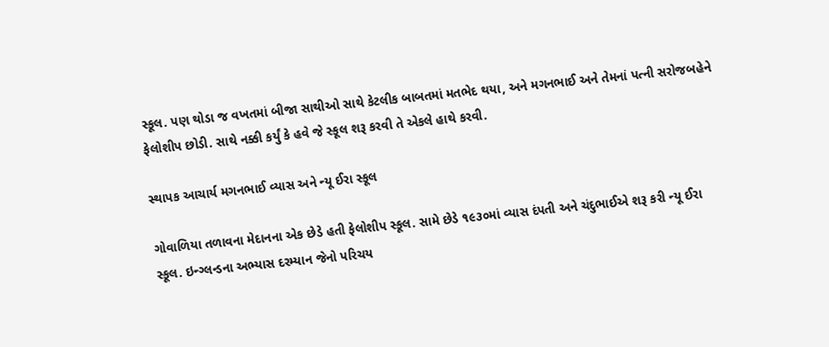સ્કૂલ. પણ થોડા જ વખતમાં બીજા સાથીઓ સાથે કેટલીક બાબતમાં મતભેદ થયા, અને મગનભાઈ અને તેમનાં પત્ની સરોજબહેને ફેલોશીપ છોડી. સાથે નક્કી કર્યું કે હવે જે સ્કૂલ શરૂ કરવી તે એકલે હાથે કરવી.

સ્થાપક આચાર્ય મગનભાઈ વ્યાસ અને ન્યૂ ઈરા સ્કૂલ

ગોવાળિયા તળાવના મેદાનના એક છેડે હતી ફેલોશીપ સ્કૂલ. સામે છેડે ૧૯૩૦માં વ્યાસ દંપતી અને ચંદુભાઈએ શરૂ કરી ન્યૂ ઈરા સ્કૂલ. ઇન્ગ્લન્ડના અભ્યાસ દરમ્યાન જેનો પરિચય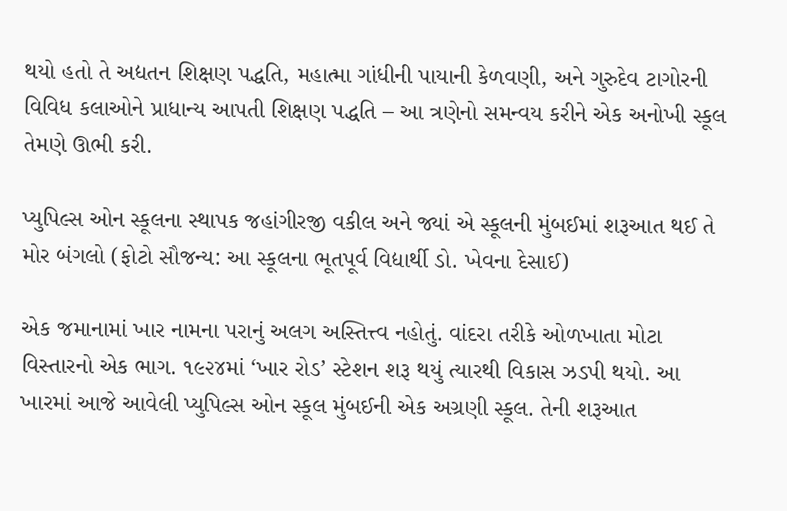થયો હતો તે અદ્યતન શિક્ષણ પદ્ધતિ, મહાત્મા ગાંધીની પાયાની કેળવણી, અને ગુરુદેવ ટાગોરની વિવિધ કલાઓને પ્રાધાન્ય આપતી શિક્ષણ પદ્ધતિ – આ ત્રણેનો સમન્વય કરીને એક અનોખી સ્કૂલ તેમણે ઊભી કરી.

પ્યુપિલ્સ ઓન સ્કૂલના સ્થાપક જહાંગીરજી વકીલ અને જ્યાં એ સ્કૂલની મુંબઈમાં શરૂઆત થઈ તે મોર બંગલો (ફોટો સૌજન્ય: આ સ્કૂલના ભૂતપૂર્વ વિદ્યાર્થી ડો. ખેવના દેસાઈ)

એક જમાનામાં ખાર નામના પરાનું અલગ અસ્તિત્ત્વ નહોતું. વાંદરા તરીકે ઓળખાતા મોટા વિસ્તારનો એક ભાગ. ૧૯૨૪માં ‘ખાર રોડ’ સ્ટેશન શરૂ થયું ત્યારથી વિકાસ ઝડપી થયો. આ ખારમાં આજે આવેલી પ્યુપિલ્સ ઓન સ્કૂલ મુંબઈની એક અગ્રણી સ્કૂલ. તેની શરૂઆત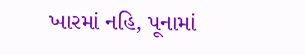ખારમાં નહિ, પૂનામાં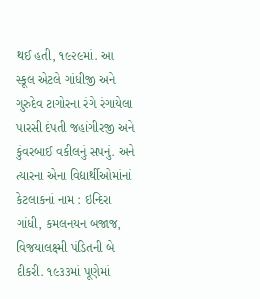થઈ હતી, ૧૯૨૯માં. આ સ્કૂલ એટલે ગાંધીજી અને ગુરુદેવ ટાગોરના રંગે રંગાયેલા પારસી દંપતી જહાંગીરજી અને કુંવરબાઈ વકીલનું સપનું. અને ત્યારના એના વિદ્યાર્થીઓમાંનાં કેટલાકનાં નામ : ઇન્દિરા ગાંધી, કમલનયન બજાજ, વિજયાલક્ષ્મી પંડિતની બે દીકરી. ૧૯૩૩માં પૂણેમાં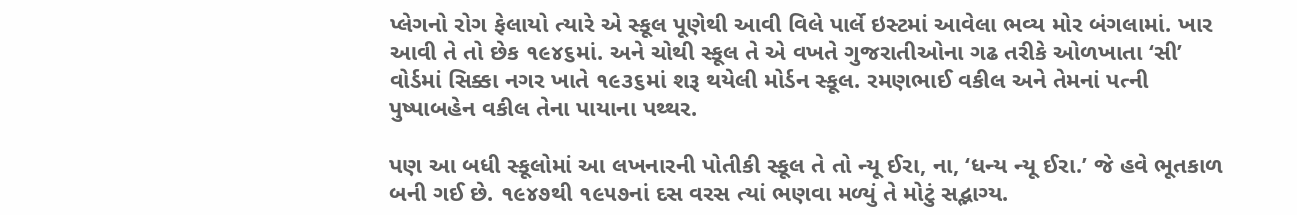પ્લેગનો રોગ ફેલાયો ત્યારે એ સ્કૂલ પૂણેથી આવી વિલે પાર્લે ઇસ્ટમાં આવેલા ભવ્ય મોર બંગલામાં. ખાર આવી તે તો છેક ૧૯૪૬માં. અને ચોથી સ્કૂલ તે એ વખતે ગુજરાતીઓના ગઢ તરીકે ઓળખાતા ‘સી’ વોર્ડમાં સિક્કા નગર ખાતે ૧૯૩૬માં શરૂ થયેલી મોર્ડન સ્કૂલ. રમણભાઈ વકીલ અને તેમનાં પત્ની પુષ્પાબહેન વકીલ તેના પાયાના પથ્થર.

પણ આ બધી સ્કૂલોમાં આ લખનારની પોતીકી સ્કૂલ તે તો ન્યૂ ઈરા, ના, ‘ધન્ય ન્યૂ ઈરા.’ જે હવે ભૂતકાળ બની ગઈ છે. ૧૯૪૭થી ૧૯૫૭નાં દસ વરસ ત્યાં ભણવા મળ્યું તે મોટું સદ્ભાગ્ય.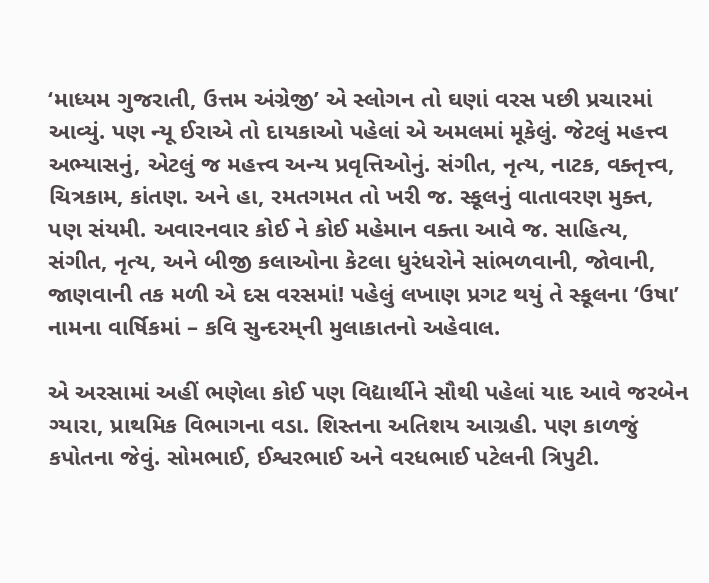‘માધ્યમ ગુજરાતી, ઉત્તમ અંગ્રેજી’ એ સ્લોગન તો ઘણાં વરસ પછી પ્રચારમાં આવ્યું. પણ ન્યૂ ઈરાએ તો દાયકાઓ પહેલાં એ અમલમાં મૂકેલું. જેટલું મહત્ત્વ અભ્યાસનું, એટલું જ મહત્ત્વ અન્ય પ્રવૃત્તિઓનું. સંગીત, નૃત્ય, નાટક, વક્તૃત્ત્વ, ચિત્રકામ, કાંતણ. અને હા, રમતગમત તો ખરી જ. સ્કૂલનું વાતાવરણ મુક્ત, પણ સંયમી. અવારનવાર કોઈ ને કોઈ મહેમાન વક્તા આવે જ. સાહિત્ય, સંગીત, નૃત્ય, અને બીજી કલાઓના કેટલા ધુરંધરોને સાંભળવાની, જોવાની, જાણવાની તક મળી એ દસ વરસમાં! પહેલું લખાણ પ્રગટ થયું તે સ્કૂલના ‘ઉષા’ નામના વાર્ષિકમાં – કવિ સુન્દરમ્‌ની મુલાકાતનો અહેવાલ.

એ અરસામાં અહીં ભણેલા કોઈ પણ વિદ્યાર્થીને સૌથી પહેલાં યાદ આવે જરબેન ગ્યારા, પ્રાથમિક વિભાગના વડા. શિસ્તના અતિશય આગ્રહી. પણ કાળજું કપોતના જેવું. સોમભાઈ, ઈશ્વરભાઈ અને વરધભાઈ પટેલની ત્રિપુટી.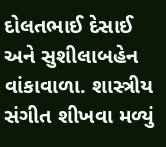દોલતભાઈ દેસાઈ અને સુશીલાબહેન વાંકાવાળા. શાસ્ત્રીય સંગીત શીખવા મળ્યું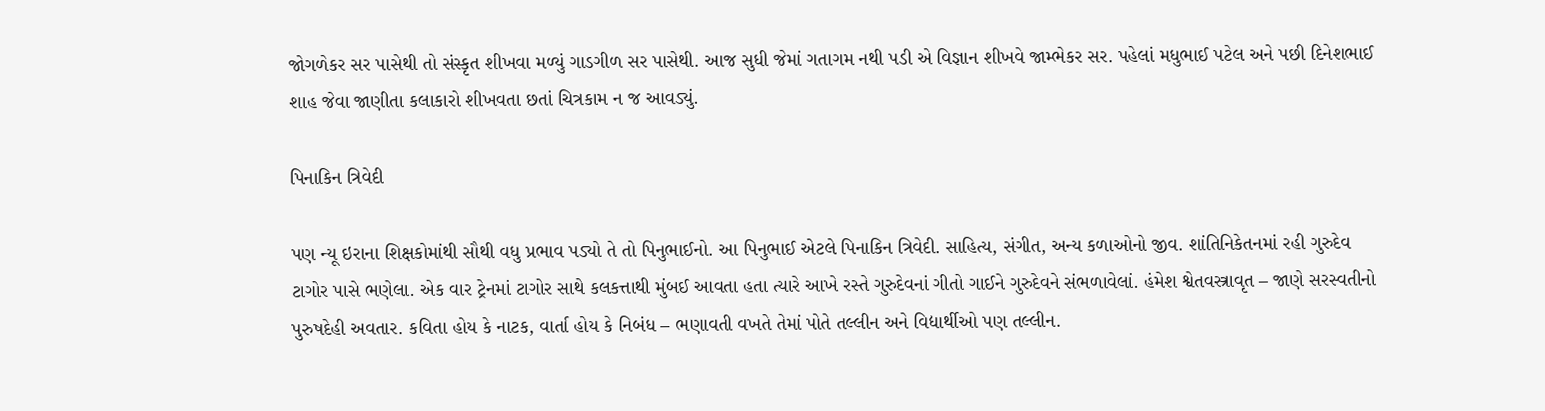જોગળેકર સર પાસેથી તો સંસ્કૃત શીખવા મળ્યું ગાડગીળ સર પાસેથી. આજ સુધી જેમાં ગતાગમ નથી પડી એ વિજ્ઞાન શીખવે જામ્ભેકર સર. પહેલાં મધુભાઈ પટેલ અને પછી દિનેશભાઈ શાહ જેવા જાણીતા કલાકારો શીખવતા છતાં ચિત્રકામ ન જ આવડ્યું.

પિનાકિન ત્રિવેદી

પણ ન્યૂ ઇરાના શિક્ષકોમાંથી સૌથી વધુ પ્રભાવ પડ્યો તે તો પિનુભાઈનો. આ પિનુભાઈ એટલે પિનાકિન ત્રિવેદી. સાહિત્ય, સંગીત, અન્ય કળાઓનો જીવ. શાંતિનિકેતનમાં રહી ગુરુદેવ ટાગોર પાસે ભણેલા. એક વાર ટ્રેનમાં ટાગોર સાથે કલકત્તાથી મુંબઈ આવતા હતા ત્યારે આખે રસ્તે ગુરુદેવનાં ગીતો ગાઈને ગુરુદેવને સંભળાવેલાં. હંમેશ શ્વેતવસ્ત્રાવૃત – જાણે સરસ્વતીનો પુરુષદેહી અવતાર. કવિતા હોય કે નાટક, વાર્તા હોય કે નિબંધ – ભણાવતી વખતે તેમાં પોતે તલ્લીન અને વિદ્યાર્થીઓ પણ તલ્લીન.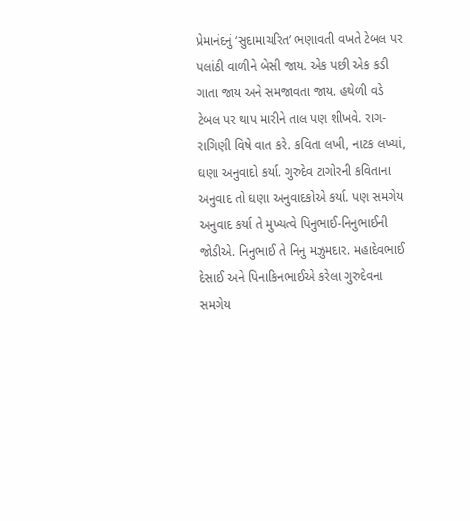પ્રેમાનંદનું ‘સુદામાચરિત’ ભણાવતી વખતે ટેબલ પર પલાંઠી વાળીને બેસી જાય. એક પછી એક કડી ગાતા જાય અને સમજાવતા જાય. હથેળી વડે ટેબલ પર થાપ મારીને તાલ પણ શીખવે. રાગ-રાગિણી વિષે વાત કરે. કવિતા લખી, નાટક લખ્યાં, ઘણા અનુવાદો કર્યા. ગુરુદેવ ટાગોરની કવિતાના અનુવાદ તો ઘણા અનુવાદકોએ કર્યા. પણ સમગેય અનુવાદ કર્યા તે મુખ્યત્વે પિનુભાઈ-નિનુભાઈની જોડીએ. નિનુભાઈ તે નિનુ મઝુમદાર. મહાદેવભાઈ દેસાઈ અને પિનાકિનભાઈએ કરેલા ગુરુદેવના સમગેય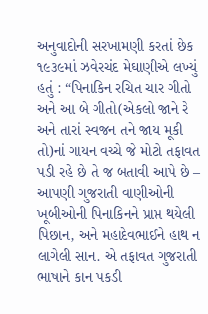અનુવાદોની સરખામણી કરતાં છેક ૧૯૩૯માં ઝવેરચંદ મેઘાણીએ લખ્યું હતું : “પિનાકિન રચિત ચાર ગીતો અને આ બે ગીતો(એકલો જાને રે અને તારાં સ્વજન તને જાય મૂકી તો)નાં ગાયન વચ્ચે જે મોટો તફાવત પડી રહે છે તે જ બતાવી આપે છે – આપણી ગુજરાતી વાણીઓની ખૂબીઓની પિનાકિનને પ્રાપ્ત થયેલી પિછાન, અને મહાદેવભાઈને હાથ ન લાગેલી સાન. એ તફાવત ગુજરાતી ભાષાને કાન પકડી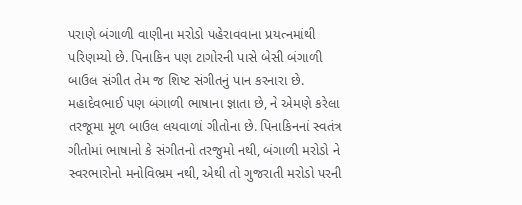પરાણે બંગાળી વાણીના મરોડો પહેરાવવાના પ્રયત્નમાંથી પરિણમ્યો છે. પિનાકિન પણ ટાગોરની પાસે બેસી બંગાળી બાઉલ સંગીત તેમ જ શિષ્ટ સંગીતનું પાન કરનારા છે. મહાદેવભાઈ પણ બંગાળી ભાષાના જ્ઞાતા છે, ને એમણે કરેલા તરજૂમા મૂળ બાઉલ લયવાળાં ગીતોના છે. પિનાકિનનાં સ્વતંત્ર ગીતોમાં ભાષાનો કે સંગીતનો તરજુમો નથી, બંગાળી મરોડો ને સ્વરભારોનો મનોવિભ્રમ નથી, એથી તો ગુજરાતી મરોડો પરની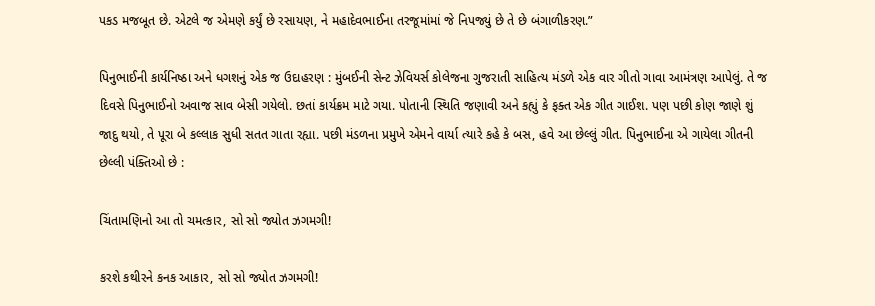પકડ મજબૂત છે. એટલે જ એમણે કર્યું છે રસાયણ, ને મહાદેવભાઈના તરજૂમાંમાં જે નિપજ્યું છે તે છે બંગાળીકરણ.”

પિનુભાઈની કાર્યનિષ્ઠા અને ધગશનું એક જ ઉદાહરણ : મુંબઈની સેન્ટ ઝેવિયર્સ કોલેજના ગુજરાતી સાહિત્ય મંડળે એક વાર ગીતો ગાવા આમંત્રણ આપેલું. તે જ દિવસે પિનુભાઈનો અવાજ સાવ બેસી ગયેલો. છતાં કાર્યક્રમ માટે ગયા. પોતાની સ્થિતિ જણાવી અને કહ્યું કે ફક્ત એક ગીત ગાઈશ. પણ પછી કોણ જાણે શું જાદુ થયો, તે પૂરા બે કલ્લાક સુધી સતત ગાતા રહ્યા. પછી મંડળના પ્રમુખે એમને વાર્યા ત્યારે કહે કે બસ, હવે આ છેલ્લું ગીત. પિનુભાઈના એ ગાયેલા ગીતની છેલ્લી પંક્તિઓ છે :

ચિંતામણિનો આ તો ચમત્કાર, સો સો જ્યોત ઝગમગી!

કરશે કથીરને કનક આકાર, સો સો જ્યોત ઝગમગી!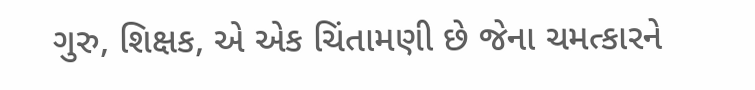ગુરુ, શિક્ષક, એ એક ચિંતામણી છે જેના ચમત્કારને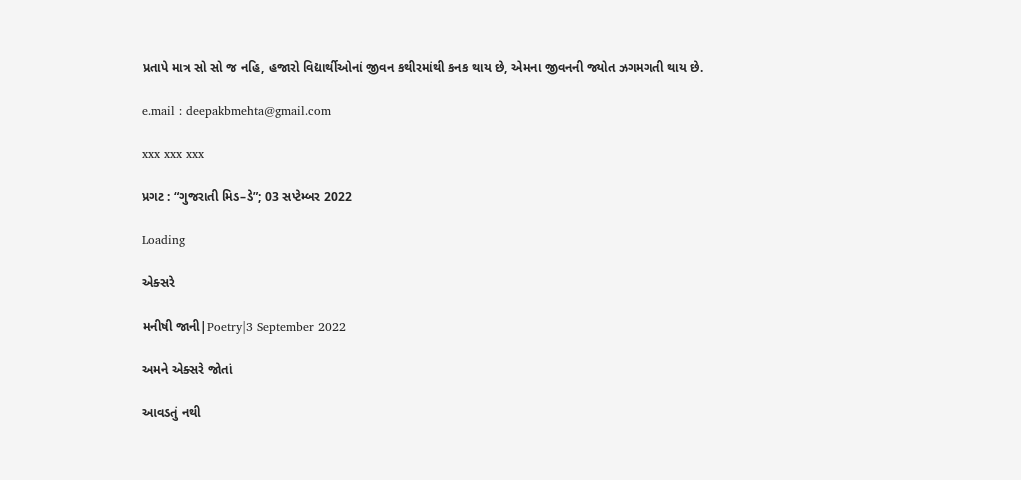પ્રતાપે માત્ર સો સો જ નહિ, હજારો વિદ્યાર્થીઓનાં જીવન કથીરમાંથી કનક થાય છે, એમના જીવનની જ્યોત ઝગમગતી થાય છે.

e.mail : deepakbmehta@gmail.com

xxx xxx xxx

પ્રગટ : “ગુજરાતી મિડ–ડે”; 03 સપ્ટેમ્બર 2022

Loading

એક્સરે

મનીષી જાની|Poetry|3 September 2022

અમને એક્સરે જોતાં

આવડતું નથી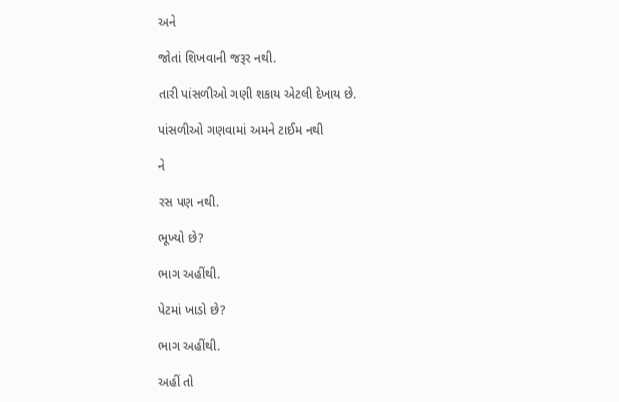અને

જોતાં શિખવાની જરૂર નથી.

તારી પાંસળીઓ ગણી શકાય એટલી દેખાય છે.

પાંસળીઓ ગણવામાં અમને ટાઈમ નથી

ને

રસ પણ નથી.

ભૂખ્યો છે?

ભાગ અહીંથી.

પેટમાં ખાડો છે?

ભાગ અહીંથી.

અહીં તો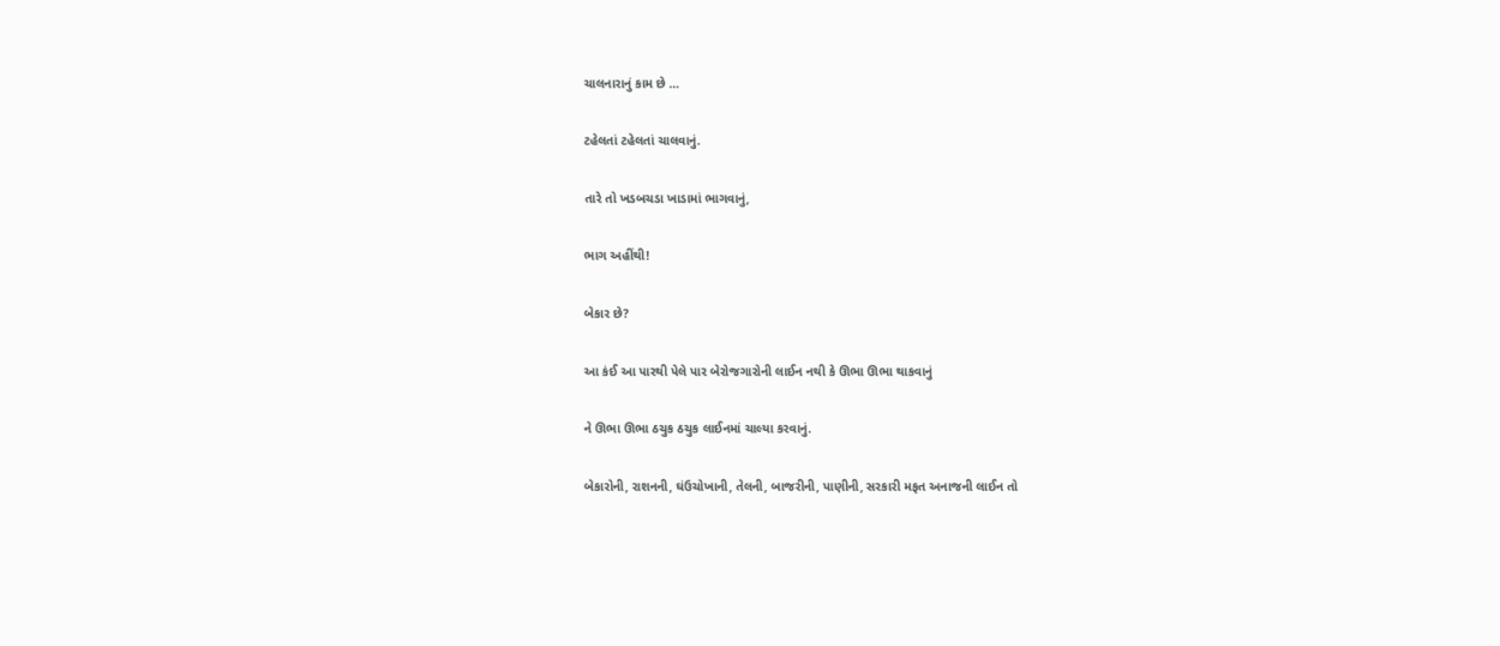ચાલનારાનું કામ છે …

ટહેલતાં ટહેલતાં ચાલવાનું.

તારે તો ખડબચડા ખાડામાં ભાગવાનું,

ભાગ અહીંથી!

બેકાર છે?

આ કંઈ આ પારથી પેલે પાર બેરોજગારોની લાઈન નથી કે ઊભા ઊભા થાકવાનું

ને ઊભા ઊભા ઠચુક ઠચુક લાઈનમાં ચાલ્યા કરવાનું.

બેકારોની, રાશનની, ઘંઉચોખાની, તેલની, બાજરીની, પાણીની, સરકારી મફત અનાજની લાઈન તો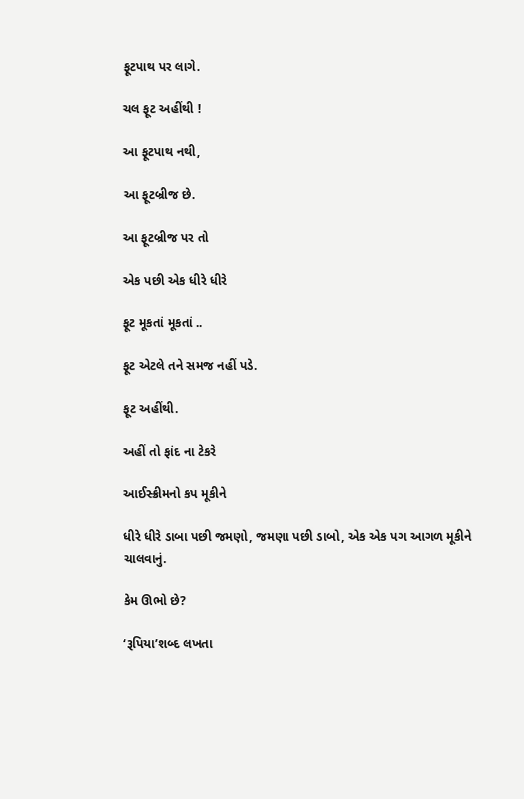ફૂટપાથ પર લાગે.

ચલ ફૂટ અહીંથી !

આ ફૂટપાથ નથી,

આ ફૂટબ્રીજ છે.

આ ફૂટબ્રીજ પર તો

એક પછી એક ધીરે ધીરે

ફૂટ મૂકતાં મૂકતાં ..

ફૂટ એટલે તને સમજ નહીં પડે.

ફૂટ અહીંથી.

અહીં તો ફાંદ ના ટેકરે

આઈસ્ક્રીમનો કપ મૂકીને

ધીરે ધીરે ડાબા પછી જમણો, જમણા પછી ડાબો, એક એક પગ આગળ મૂકીને ચાલવાનું.

કેમ ઊભો છે?

‘રૂપિયા’શબ્દ લખતા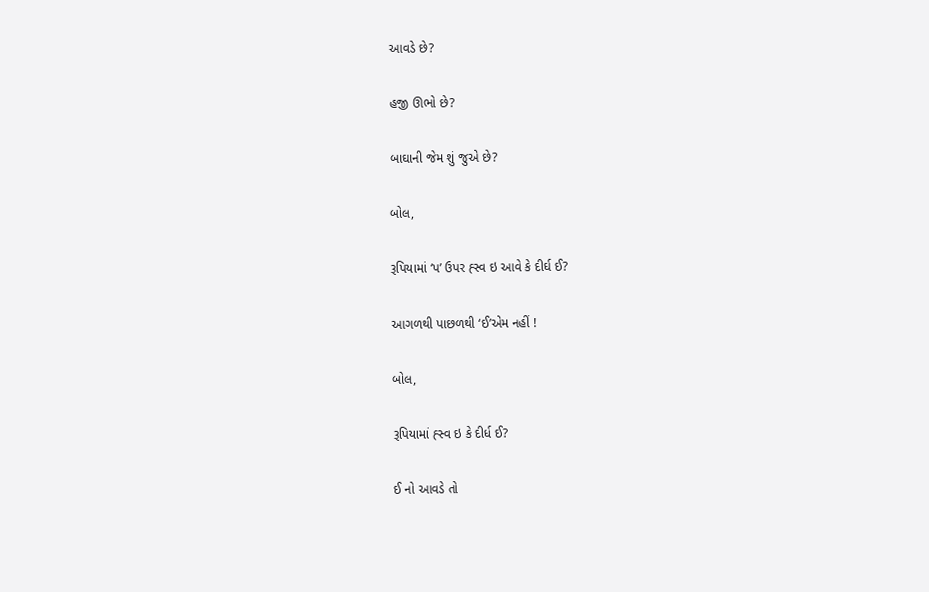આવડે છે?

હજી ઊભો છે?

બાઘાની જેમ શું જુએ છે?

બોલ,

રૂપિયામાં ‘પ’ ઉપર હ્સ્વ ઇ આવે કે દીર્ઘ ઈ?

આગળથી પાછળથી ‘ઈ’એમ નહીં !

બોલ,

રૂપિયામાં હ્સ્વ ઇ કે દીર્ધ ઈ?

ઈ નો આવડે તો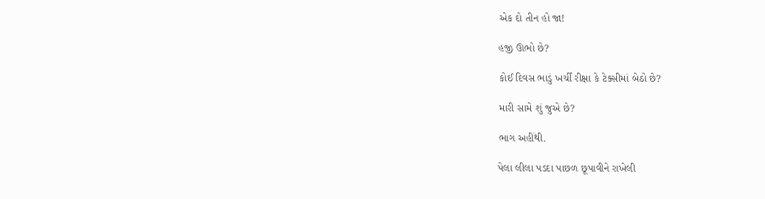એક દો તીન હો જા!

હજી ઊભો છે?

કોઈ દિવસ ભાડું ખર્ચી રીક્ષા કે ટેક્સીમાં બેઠો છે?

મારી સામે શું જુએ છે?

ભાગ અહીંથી.

પેલા લીલા પડદા પાછળ છૂપાવીને રાખેલી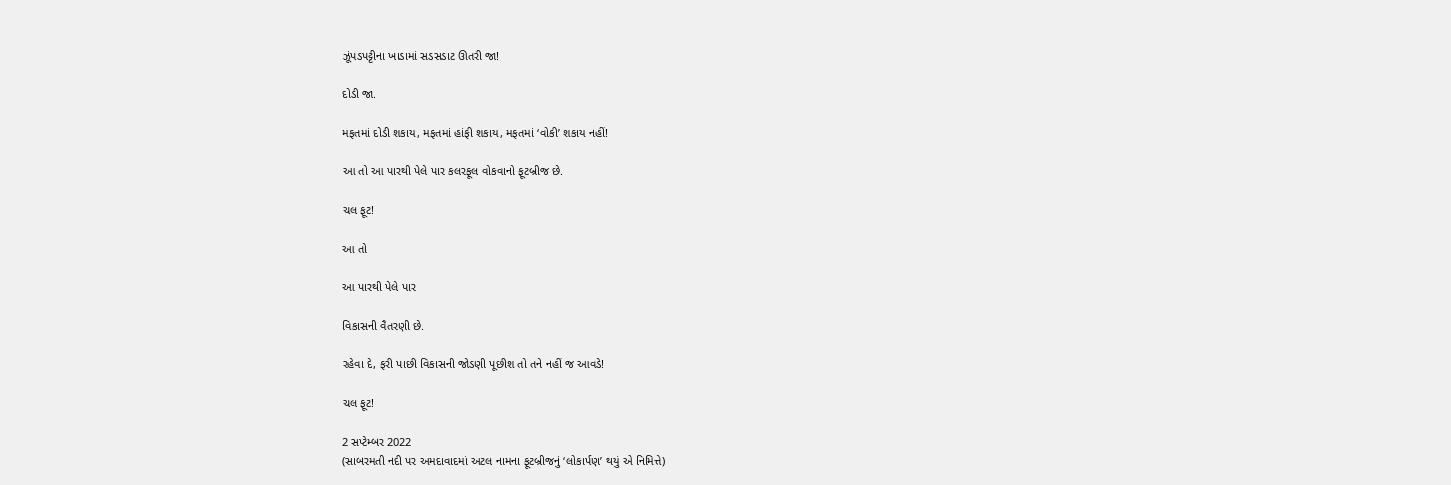ઝૂંપડપટ્ટીના ખાડામાં સડસડાટ ઊતરી જા!

દોડી જા.

મફતમાં દોડી શકાય, મફતમાં હાંફી શકાય, મફતમાં ‘વોકી’ શકાય નહીં!

આ તો આ પારથી પેલે પાર કલરફૂલ વોકવાનો ફૂટબ્રીજ છે.

ચલ ફૂટ!

આ તો

આ પારથી પેલે પાર

વિકાસની વૈતરણી છે.

રહેવા દે, ફરી પાછી વિકાસની જોડણી પૂછીશ તો તને નહીં જ આવડે!

ચલ ફૂટ!

2 સપ્ટેમ્બર 2022
(સાબરમતી નદી પર અમદાવાદમાં અટલ નામના ફૂટબ્રીજનું ‘લોકાર્પણ’ થયું એ નિમિત્તે)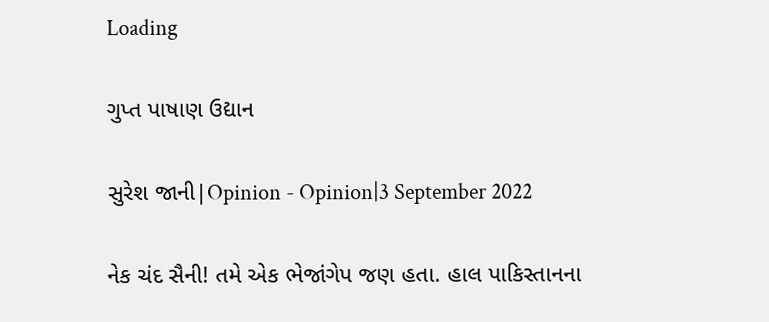Loading

ગુપ્ત પાષાણ ઉદ્યાન

સુરેશ જાની|Opinion - Opinion|3 September 2022

નેક ચંદ સૈની! તમે એક ભેજાંગેપ જણ હતા. હાલ પાકિસ્તાનના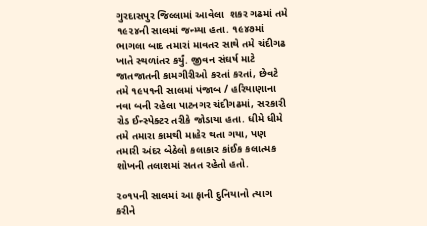ગુરદાસપુર જિલ્લામાં આવેલા  શકર ગઢમાં તમે ૧૯૨૪ની સાલમાં જન્મ્યા હતા. ૧૯૪૭માં ભાગલા બાદ તમારાં માવતર સાથે તમે ચંદીગઢ ખાતે સ્થળાંતર કર્યું. જીવન સંઘર્ષ માટે જાતજાતની કામગીરીઓ કરતાં કરતાં, છેવટે તમે ૧૯૫૧ની સાલમાં પંજાબ / હરિયાણાના નવા બની રહેલા પાટનગર ચંદીગઢમાં, સરકારી રોડ ઈન્સ્પેક્ટર તરીકે જોડાયા હતા. ધીમે ધીમે તમે તમારા કામથી માહેર થતા ગયા, પણ તમારી અંદર બેઠેલો કલાકાર કાંઈક કલાત્મક શોખની તલાશમાં સતત રહેતો હતો.

૨૦૧૫ની સાલમાં આ ફાની દુનિયાનો ત્યાગ કરીને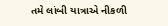તમે લાંબી યાત્રાએ નીકળી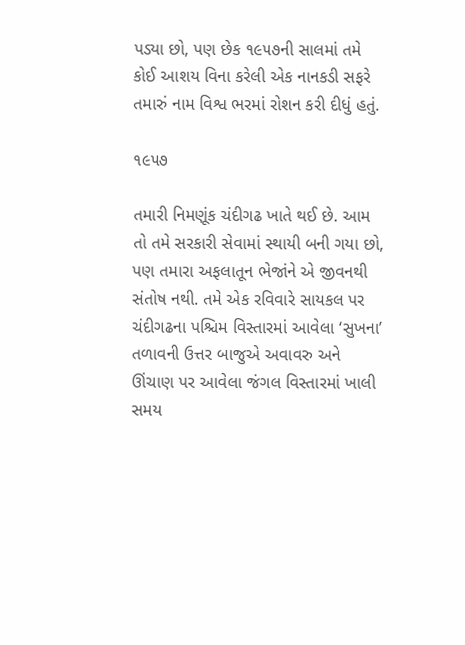પડ્યા છો, પણ છેક ૧૯૫૭ની સાલમાં તમે કોઈ આશય વિના કરેલી એક નાનકડી સફરે તમારું નામ વિશ્વ ભરમાં રોશન કરી દીધું હતું.

૧૯૫૭

તમારી નિમણૂંક ચંદીગઢ ખાતે થઈ છે. આમ તો તમે સરકારી સેવામાં સ્થાયી બની ગયા છો, પણ તમારા અફલાતૂન ભેજાંને એ જીવનથી સંતોષ નથી. તમે એક રવિવારે સાયકલ પર ચંદીગઢના પશ્ચિમ વિસ્તારમાં આવેલા ‘સુખના’ તળાવની ઉત્તર બાજુએ અવાવરુ અને ઊંચાણ પર આવેલા જંગલ વિસ્તારમાં ખાલી સમય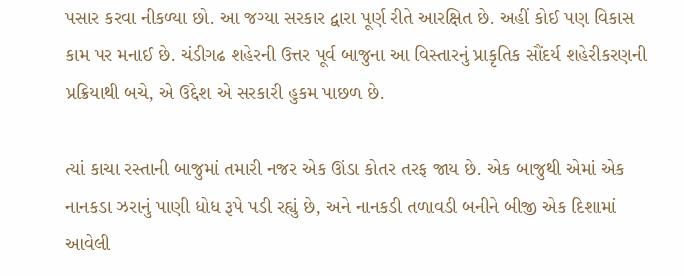પસાર કરવા નીકળ્યા છો. આ જગ્યા સરકાર દ્વારા પૂર્ણ રીતે આરક્ષિત છે. અહીં કોઈ પણ વિકાસ કામ પર મનાઈ છે. ચંડીગઢ શહેરની ઉત્તર પૂર્વ બાજુના આ વિસ્તારનું પ્રાકૃતિક સૌંદર્ય શહેરીકરણની પ્રક્રિયાથી બચે, એ ઉદ્દેશ એ સરકારી હુકમ પાછળ છે.

ત્યાં કાચા રસ્તાની બાજુમાં તમારી નજર એક ઊંડા કોતર તરફ જાય છે. એક બાજુથી એમાં એક નાનકડા ઝરાનું પાણી ધોધ રૂપે પડી રહ્યું છે, અને નાનકડી તળાવડી બનીને બીજી એક દિશામાં આવેલી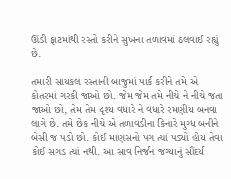ઊંડી ફાટમાંથી રસ્તો કરીને સુખના તળાવમાં ઠલવાઈ રહ્યું છે.

તમારી સાયકલ રસ્તાની બાજુમાં પાર્ક કરીને તમે એ કોતરમાં ગરકી જાઓ છો. જેમ જેમ તમે નીચે ને નીચે જતા જાઓ છો, તેમ તેમ દૃશ્ય વધારે ને વધારે રમણીય બનવા લાગે છે. તમે છેક નીચે એ તળાવડીના કિનારે મુગ્ધ બનીને બેસી જ પડો છો. કોઈ માણસનો પગ ત્યાં પડ્યો હોય તેવા કોઈ સગડ ત્યાં નથી. આ સાવ નિર્જન જગ્યાનું સૌંદર્ય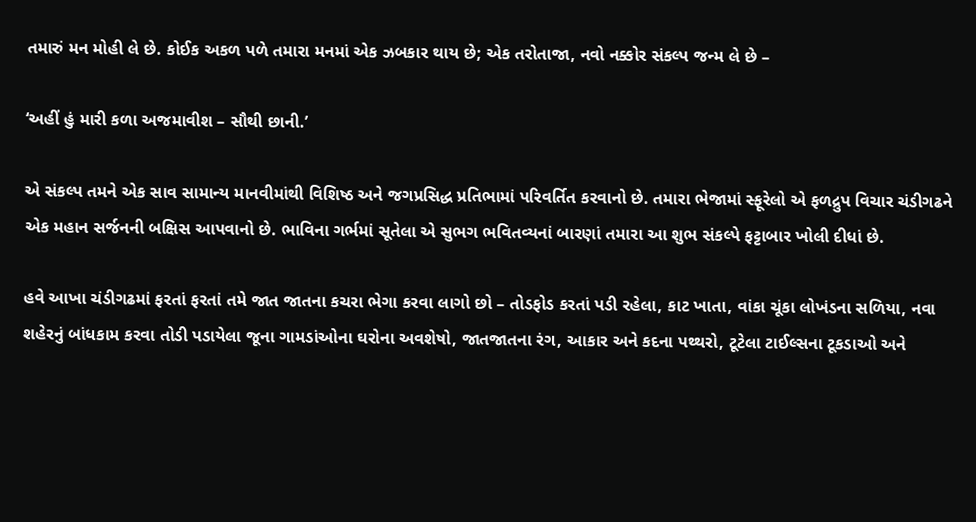તમારું મન મોહી લે છે. કોઈક અકળ પળે તમારા મનમાં એક ઝબકાર થાય છે; એક તરોતાજા, નવો નક્કોર સંકલ્પ જન્મ લે છે –

‘અહીં હું મારી કળા અજમાવીશ – સૌથી છાની.’

એ સંકલ્પ તમને એક સાવ સામાન્ય માનવીમાંથી વિશિષ્ઠ અને જગપ્રસિદ્ધ પ્રતિભામાં પરિવર્તિત કરવાનો છે. તમારા ભેજામાં સ્ફૂરેલો એ ફળદ્રુપ વિચાર ચંડીગઢને એક મહાન સર્જનની બક્ષિસ આપવાનો છે. ભાવિના ગર્ભમાં સૂતેલા એ સુભગ ભવિતવ્યનાં બારણાં તમારા આ શુભ સંકલ્પે ફટ્ટાબાર ખોલી દીધાં છે.

હવે આખા ચંડીગઢમાં ફરતાં ફરતાં તમે જાત જાતના કચરા ભેગા કરવા લાગો છો – તોડફોડ કરતાં પડી રહેલા, કાટ ખાતા, વાંકા ચૂંકા લોખંડના સળિયા, નવા શહેરનું બાંધકામ કરવા તોડી પડાયેલા જૂના ગામડાંઓના ઘરોના અવશેષો, જાતજાતના રંગ, આકાર અને કદના પથ્થરો, ટૂટેલા ટાઈલ્સના ટૂકડાઓ અને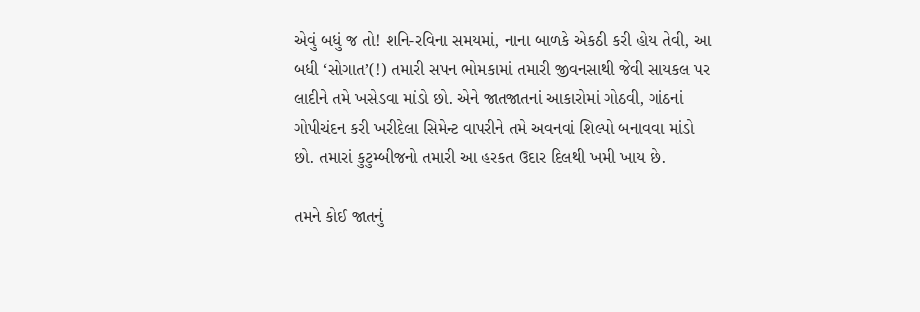એવું બધું જ તો! શનિ-રવિના સમયમાં, નાના બાળકે એકઠી કરી હોય તેવી, આ બધી ‘સોગાત’(!) તમારી સપન ભોમકામાં તમારી જીવનસાથી જેવી સાયકલ પર લાદીને તમે ખસેડવા માંડો છો. એને જાતજાતનાં આકારોમાં ગોઠવી, ગાંઠનાં ગોપીચંદન કરી ખરીદેલા સિમેન્ટ વાપરીને તમે અવનવાં શિલ્પો બનાવવા માંડો છો. તમારાં કુટુમ્બીજનો તમારી આ હરકત ઉદાર દિલથી ખમી ખાય છે.

તમને કોઈ જાતનું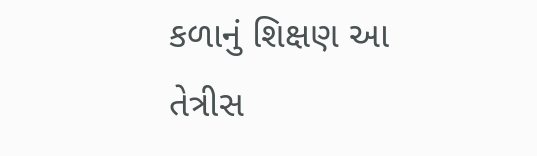કળાનું શિક્ષણ આ તેત્રીસ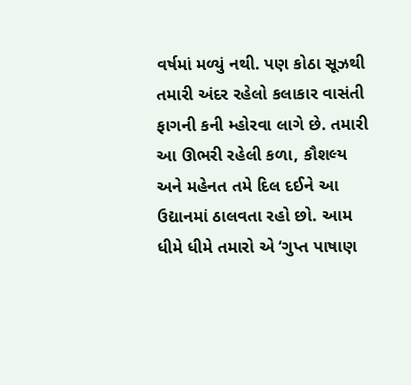વર્ષમાં મળ્યું નથી. પણ કોઠા સૂઝથી તમારી અંદર રહેલો કલાકાર વાસંતી ફાગની કની મ્હોરવા લાગે છે. તમારી આ ઊભરી રહેલી કળા, કૌશલ્ય અને મહેનત તમે દિલ દઈને આ ઉદ્યાનમાં ઠાલવતા રહો છો. આમ ધીમે ધીમે તમારો એ ‘ગુપ્ત પાષાણ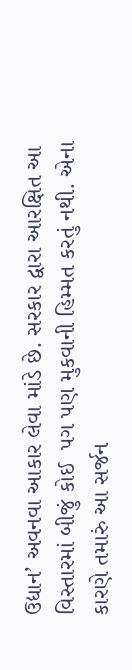ઉદ્યાન’ અવનવા આકાર લેવા માંડે છે. સરકાર દ્વારા આરક્ષિત આ વિસ્તારમાં બીજું કોઈ  પગ પણ મુકવાની હિમ્મત કરતું નથી. એના કારણે તમારું આ સર્જન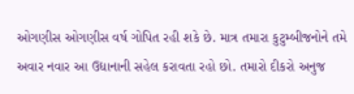ઓગણીસ ઓગણીસ વર્ષ ગોપિત રહી શકે છે. માત્ર તમારા કુટુમ્બીજનોને તમે અવાર નવાર આ ઉદ્યાનાની સહેલ કરાવતા રહો છો. તમારો દીકરો અનુજ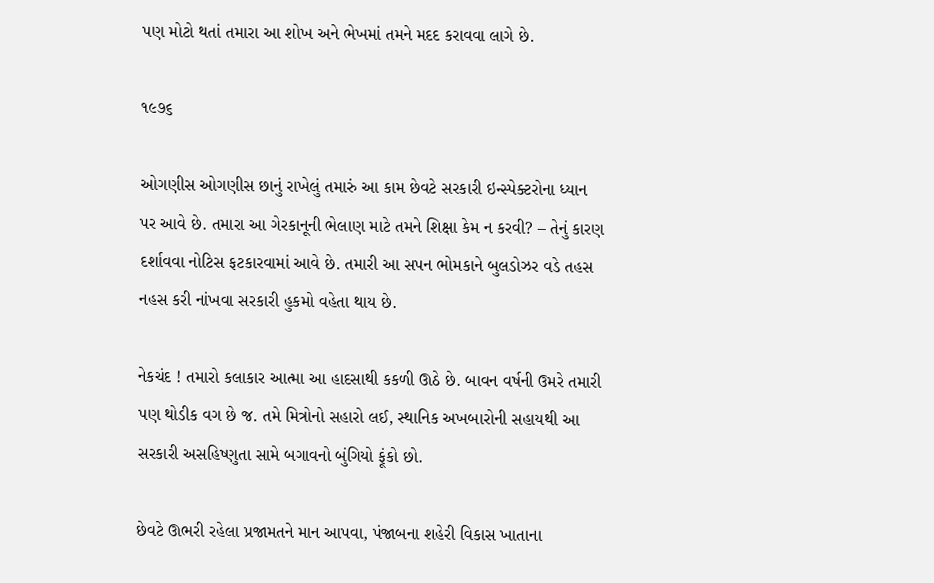પણ મોટો થતાં તમારા આ શોખ અને ભેખમાં તમને મદદ કરાવવા લાગે છે.

૧૯૭૬

ઓગણીસ ઓગણીસ છાનું રાખેલું તમારું આ કામ છેવટે સરકારી ઇન્સ્પેક્ટરોના ધ્યાન પર આવે છે. તમારા આ ગેરકાનૂની ભેલાણ માટે તમને શિક્ષા કેમ ન કરવી? – તેનું કારણ દર્શાવવા નોટિસ ફટકારવામાં આવે છે. તમારી આ સપન ભોમકાને બુલડોઝર વડે તહસ નહસ કરી નાંખવા સરકારી હુકમો વહેતા થાય છે.

નેકચંદ ! તમારો કલાકાર આત્મા આ હાદસાથી કકળી ઊઠે છે. બાવન વર્ષની ઉમરે તમારી પણ થોડીક વગ છે જ. તમે મિત્રોનો સહારો લઈ, સ્થાનિક અખબારોની સહાયથી આ સરકારી અસહિષ્ણુતા સામે બગાવનો બુંગિયો ફૂંકો છો.

છેવટે ઊભરી રહેલા પ્રજામતને માન આપવા, પંજાબના શહેરી વિકાસ ખાતાના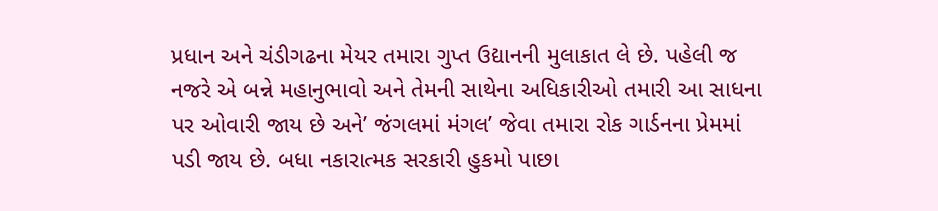પ્રધાન અને ચંડીગઢના મેયર તમારા ગુપ્ત ઉદ્યાનની મુલાકાત લે છે. પહેલી જ નજરે એ બન્ને મહાનુભાવો અને તેમની સાથેના અધિકારીઓ તમારી આ સાધના પર ઓવારી જાય છે અને’ જંગલમાં મંગલ’ જેવા તમારા રોક ગાર્ડનના પ્રેમમાં પડી જાય છે. બધા નકારાત્મક સરકારી હુકમો પાછા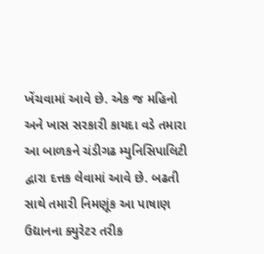ખેંચવામાં આવે છે. એક જ મહિનો અને ખાસ સરકારી કાયદા વડે તમારા આ બાળકને ચંડીગઢ મ્યુનિસિપાલિટી દ્વારા દત્તક લેવામાં આવે છે. બઢતી સાથે તમારી નિમણૂંક આ પાષાણ ઉદ્યાનના ક્યુરેટર તરીક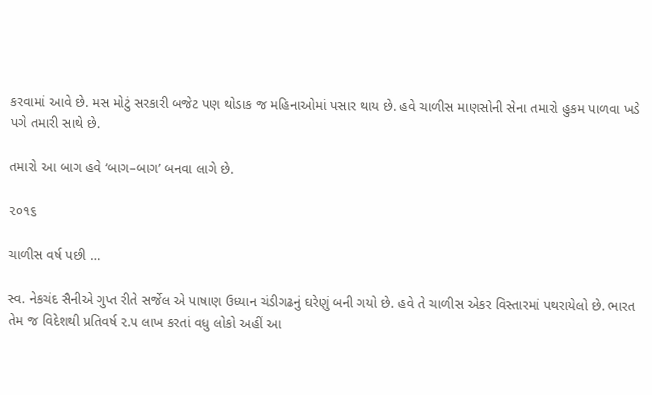કરવામાં આવે છે. મસ મોટું સરકારી બજેટ પણ થોડાક જ મહિનાઓમાં પસાર થાય છે. હવે ચાળીસ માણસોની સેના તમારો હુકમ પાળવા ખડે પગે તમારી સાથે છે.

તમારો આ બાગ હવે ‘બાગ–બાગ’ બનવા લાગે છે.

૨૦૧૬

ચાળીસ વર્ષ પછી …

સ્વ. નેકચંદ સૈનીએ ગુપ્ત રીતે સર્જેલ એ પાષાણ ઉધ્યાન ચંડીગઢનું ઘરેણું બની ગયો છે. હવે તે ચાળીસ એકર વિસ્તારમાં પથરાયેલો છે. ભારત તેમ જ વિદેશથી પ્રતિવર્ષ ૨.૫ લાખ કરતાં વધુ લોકો અહીં આ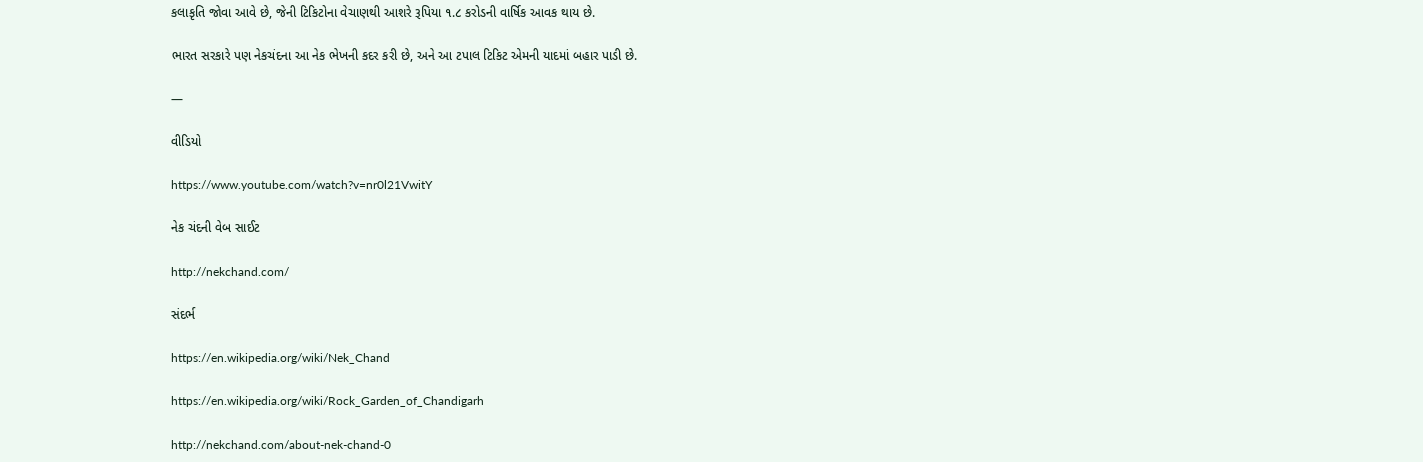કલાકૃતિ જોવા આવે છે, જેની ટિકિટોના વેચાણથી આશરે રૂપિયા ૧.૮ કરોડની વાર્ષિક આવક થાય છે.

ભારત સરકારે પણ નેકચંદના આ નેક ભેખની કદર કરી છે, અને આ ટપાલ ટિકિટ એમની યાદમાં બહાર પાડી છે.

—

વીડિયો

https://www.youtube.com/watch?v=nr0l21VwitY

નેક ચંદની વેબ સાઈટ

http://nekchand.com/

સંદર્ભ

https://en.wikipedia.org/wiki/Nek_Chand

https://en.wikipedia.org/wiki/Rock_Garden_of_Chandigarh

http://nekchand.com/about-nek-chand-0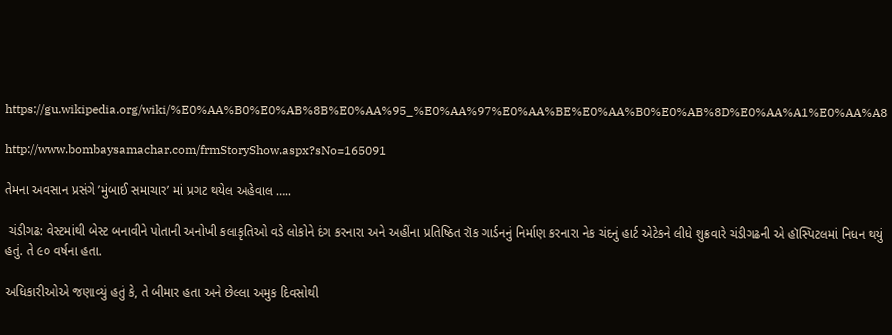https://gu.wikipedia.org/wiki/%E0%AA%B0%E0%AB%8B%E0%AA%95_%E0%AA%97%E0%AA%BE%E0%AA%B0%E0%AB%8D%E0%AA%A1%E0%AA%A8

http://www.bombaysamachar.com/frmStoryShow.aspx?sNo=165091

તેમના અવસાન પ્રસંગે ’મુંબાઈ સમાચાર’ માં પ્રગટ થયેલ અહેવાલ …..

 ચંડીગઢ: વેસ્ટમાંથી બેસ્ટ બનાવીને પોતાની અનોખી કલાકૃતિઓ વડે લોકોને દંગ કરનારા અને અહીંના પ્રતિષ્ઠિત રૉક ગાર્ડનનું નિર્માણ કરનારા નેક ચંદનું હાર્ટ એટેકને લીધે શુક્રવારે ચંડીગઢની એ હૉસ્પિટલમાં નિધન થયું હતું. તે ૯૦ વર્ષના હતા.

અધિકારીઓએ જણાવ્યું હતું કે, તે બીમાર હતા અને છેલ્લા અમુક દિવસોથી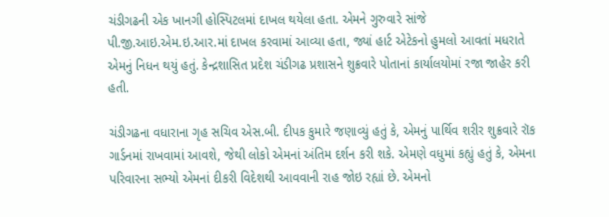ચંડીગઢની એક ખાનગી હોસ્પિટલમાં દાખલ થયેલા હતા. એમને ગુરુવારે સાંજે પી.જી.આઇ.એમ.ઇ.આર.માં દાખલ કરવામાં આવ્યા હતા, જ્યાં હાર્ટ એટેકનો હુમલો આવતાં મધરાતે એમનું નિધન થયું હતું. કેન્દ્રશાસિત પ્રદેશ ચંડીગઢ પ્રશાસને શુક્રવારે પોતાનાં કાર્યાલયોમાં રજા જાહેર કરી હતી.

ચંડીગઢના વધારાના ગૃહ સચિવ એસ.બી. દીપક કુમારે જણાવ્યું હતું કે, એમનું પાર્થિવ શરીર શુક્રવારે રૉક ગાર્ડનમાં રાખવામાં આવશે, જેથી લોકો એમનાં અંતિમ દર્શન કરી શકે. એમણે વધુમાં કહ્યું હતું કે, એમના પરિવારના સભ્યો એમનાં દીકરી વિદેશથી આવવાની રાહ જોઇ રહ્યાં છે. એમનો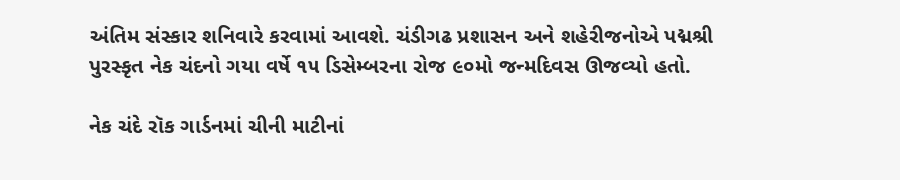અંતિમ સંસ્કાર શનિવારે કરવામાં આવશે. ચંડીગઢ પ્રશાસન અને શહેરીજનોએ પદ્મશ્રી પુરસ્કૃત નેક ચંદનો ગયા વર્ષે ૧૫ ડિસેમ્બરના રોજ ૯૦મો જન્મદિવસ ઊજવ્યો હતો.

નેક ચંદે રૉક ગાર્ડનમાં ચીની માટીનાં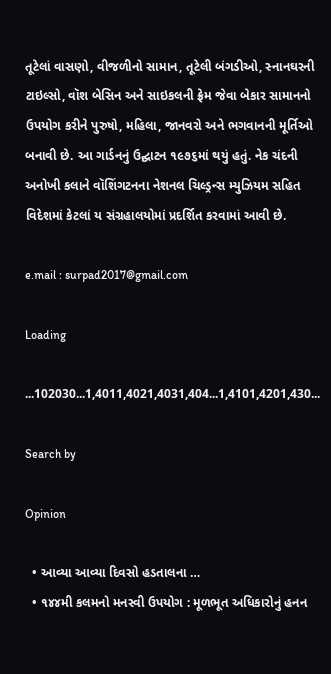તૂટેલાં વાસણો, વીજળીનો સામાન, તૂટેલી બંગડીઓ, સ્નાનઘરની ટાઇલ્સો, વૉશ બેસિન અને સાઇકલની ફ્રેમ જેવા બેકાર સામાનનો ઉપયોગ કરીને પુરુષો, મહિલા, જાનવરો અને ભગવાનની મૂર્તિઓ બનાવી છે. આ ગાર્ડનનું ઉદ્ઘાટન ૧૯૭૬માં થયું હતું. નેક ચંદની અનોખી કલાને વૉશિંગટનના નેશનલ ચિલ્ડ્રન્સ મ્યુઝિયમ સહિત વિદેશમાં કેટલાં ય સંગ્રહાલયોમાં પ્રદર્શિત કરવામાં આવી છે.

e.mail : surpad2017@gmail.com

Loading

...102030...1,4011,4021,4031,404...1,4101,4201,430...

Search by

Opinion

  • આવ્યા આવ્યા દિવસો હડતાલના …
  • ૧૪૪મી કલમનો મનસ્વી ઉપયોગ : મૂળભૂત અધિકારોનું હનન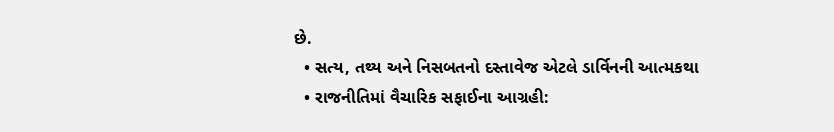છે.
  • સત્ય, તથ્ય અને નિસબતનો દસ્તાવેજ એટલે ડાર્વિનની આત્મકથા
  • રાજનીતિમાં વૈચારિક સફાઈના આગ્રહી: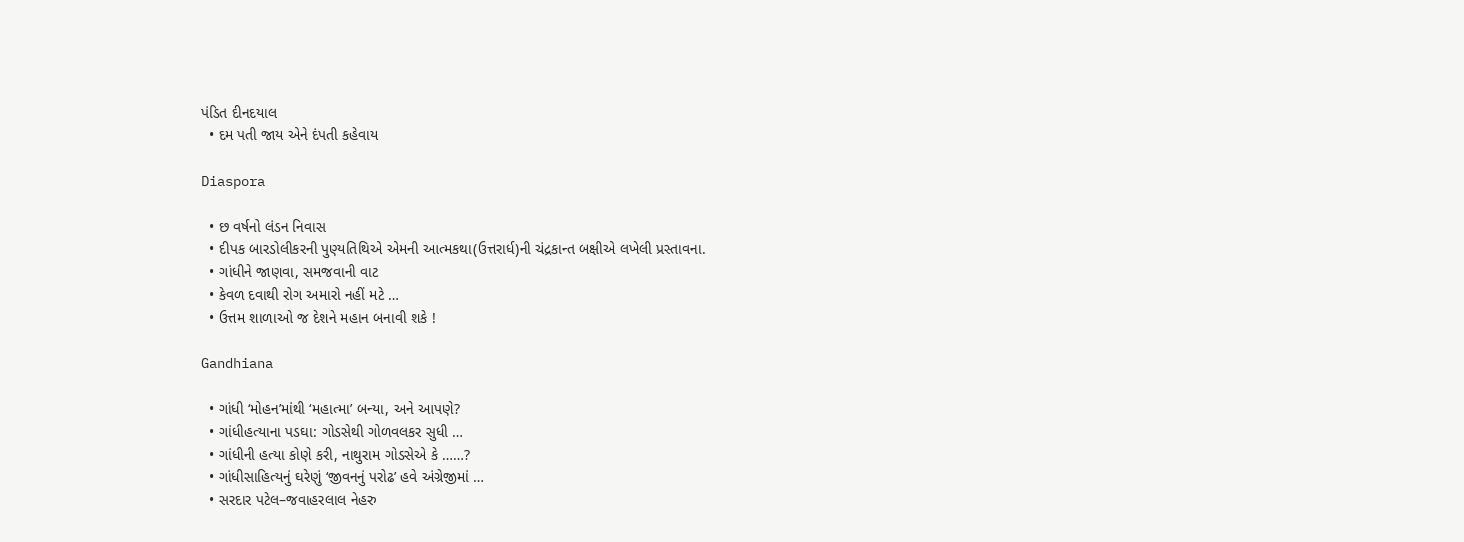પંડિત દીનદયાલ
  • દમ પતી જાય એને દંપતી કહેવાય

Diaspora

  • છ વર્ષનો લંડન નિવાસ
  • દીપક બારડોલીકરની પુણ્યતિથિએ એમની આત્મકથા(ઉત્તરાર્ધ)ની ચંદ્રકાન્ત બક્ષીએ લખેલી પ્રસ્તાવના.
  • ગાંધીને જાણવા, સમજવાની વાટ
  • કેવળ દવાથી રોગ અમારો નહીં મટે …
  • ઉત્તમ શાળાઓ જ દેશને મહાન બનાવી શકે !

Gandhiana

  • ગાંધી ‘મોહન’માંથી ‘મહાત્મા’ બન્યા, અને આપણે?
  • ગાંધીહત્યાના પડઘા: ગોડસેથી ગોળવલકર સુધી …
  • ગાંધીની હત્યા કોણે કરી, નાથુરામ ગોડસેએ કે ……?
  • ગાંધીસાહિત્યનું ઘરેણું ‘જીવનનું પરોઢ’ હવે અંગ્રેજીમાં …
  • સરદાર પટેલ–જવાહરલાલ નેહરુ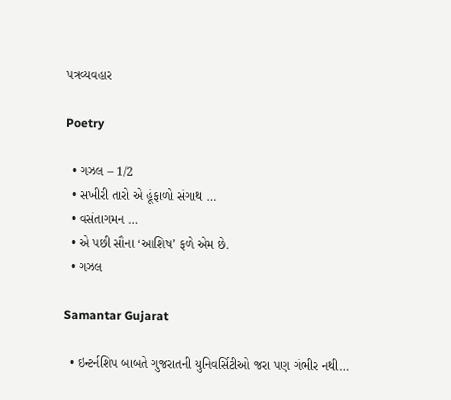પત્રવ્યવહાર

Poetry

  • ગઝલ – 1/2
  • સખીરી તારો એ હૂંફાળો સંગાથ …
  • વસંતાગમન …
  • એ પછી સૌના ‘આશિષ’ ફળે એમ છે.
  • ગઝલ

Samantar Gujarat

  • ઇન્ટર્નશિપ બાબતે ગુજરાતની યુનિવર્સિટીઓ જરા પણ ગંભીર નથી…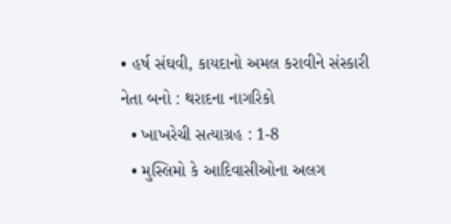• હર્ષ સંઘવી, કાયદાનો અમલ કરાવીને સંસ્કારી નેતા બનો : થરાદના નાગરિકો
  • ખાખરેચી સત્યાગ્રહ : 1-8
  • મુસ્લિમો કે આદિવાસીઓના અલગ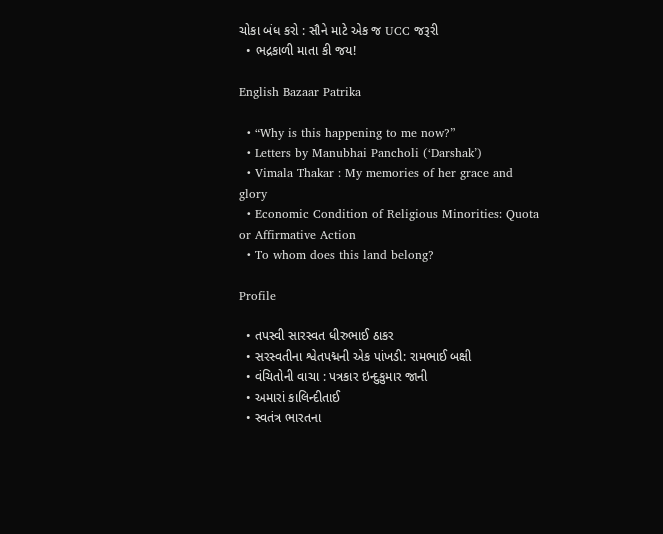ચોકા બંધ કરો : સૌને માટે એક જ UCC જરૂરી
  • ભદ્રકાળી માતા કી જય!

English Bazaar Patrika

  • “Why is this happening to me now?”
  • Letters by Manubhai Pancholi (‘Darshak’)
  • Vimala Thakar : My memories of her grace and glory
  • Economic Condition of Religious Minorities: Quota or Affirmative Action
  • To whom does this land belong?

Profile

  • તપસ્વી સારસ્વત ધીરુભાઈ ઠાકર
  • સરસ્વતીના શ્વેતપદ્મની એક પાંખડી: રામભાઈ બક્ષી
  • વંચિતોની વાચા : પત્રકાર ઇન્દુકુમાર જાની
  • અમારાં કાલિન્દીતાઈ
  • સ્વતંત્ર ભારતના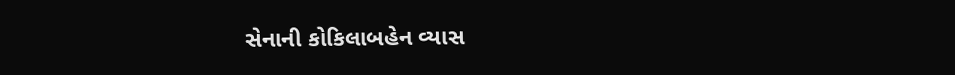સેનાની કોકિલાબહેન વ્યાસ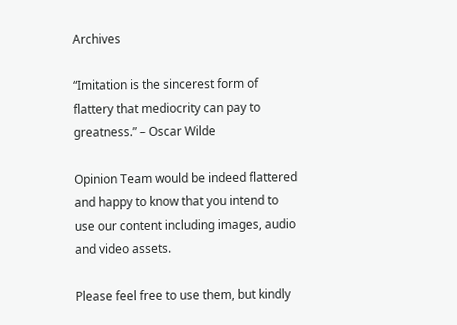Archives

“Imitation is the sincerest form of flattery that mediocrity can pay to greatness.” – Oscar Wilde

Opinion Team would be indeed flattered and happy to know that you intend to use our content including images, audio and video assets.

Please feel free to use them, but kindly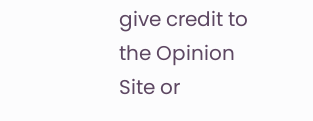give credit to the Opinion Site or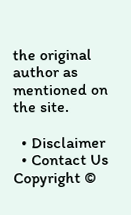the original author as mentioned on the site.

  • Disclaimer
  • Contact Us
Copyright ©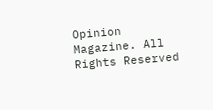Opinion Magazine. All Rights Reserved